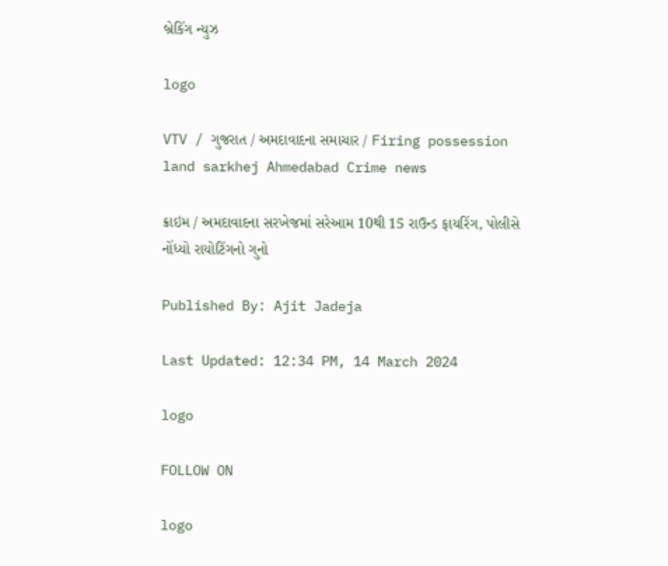બ્રેકિંગ ન્યુઝ

logo

VTV / ગુજરાત / અમદાવાદના સમાચાર / Firing possession land sarkhej Ahmedabad Crime news

ક્રાઇમ / અમદાવાદના સરખેજમાં સરેઆમ 10થી 15 રાઉન્ડ ફાયરિંગ, પોલીસે નોંધ્યો રાયોટિંગનો ગુનો

Published By: Ajit Jadeja

Last Updated: 12:34 PM, 14 March 2024

logo

FOLLOW ON

logo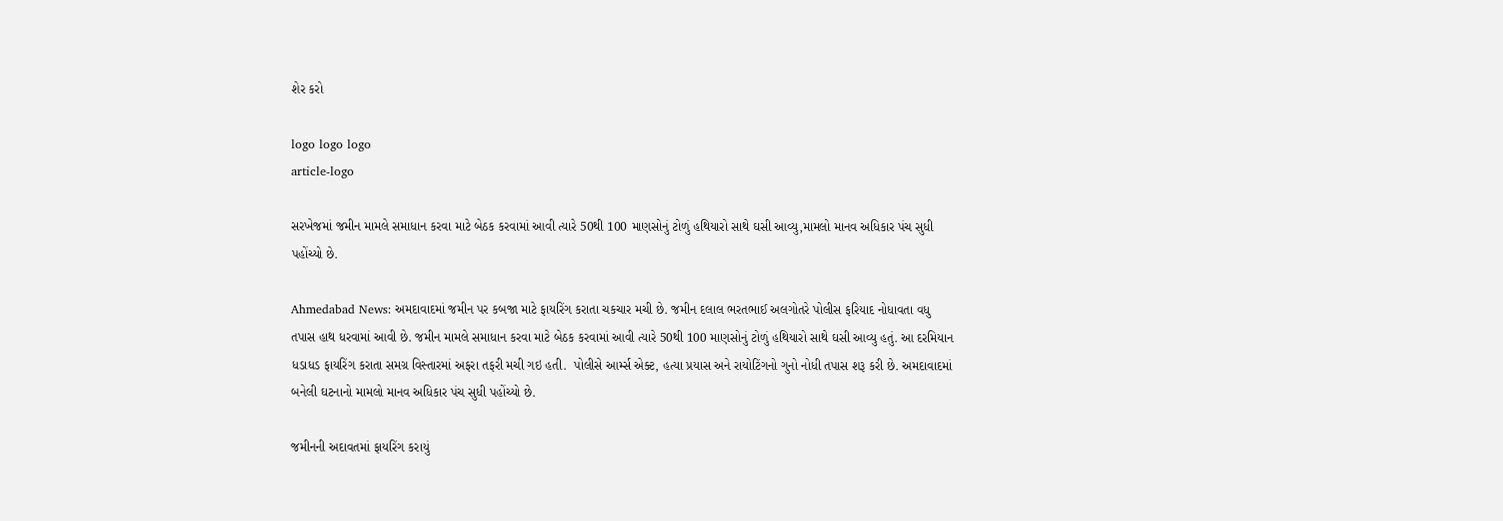શેર કરો

logo logo logo
article-logo

સરખેજમાં જમીન મામલે સમાધાન કરવા માટે બેઠક કરવામાં આવી ત્યારે 50થી 100 માણસોનું ટોળું હથિયારો સાથે ઘસી આવ્યુ,મામલો માનવ અધિકાર પંચ સુધી પહોંચ્યો છે.

Ahmedabad News: અમદાવાદમાં જમીન પર કબજા માટે ફાયરિંગ કરાતા ચકચાર મચી છે. જમીન દલાલ ભરતભાઈ અલગોતરે પોલીસ ફરિયાદ નોધાવતા વધુ તપાસ હાથ ધરવામાં આવી છે. જમીન મામલે સમાધાન કરવા માટે બેઠક કરવામાં આવી ત્યારે 50થી 100 માણસોનું ટોળું હથિયારો સાથે ઘસી આવ્યુ હતું. આ દરમિયાન ધડાધડ ફાયરિંગ કરાતા સમગ્ર વિસ્તારમાં અફરા તફરી મચી ગઇ હતી.  પોલીસે આર્મ્સ એક્ટ, હત્યા પ્રયાસ અને રાયોટિંગનો ગુનો નોધી તપાસ શરૂ કરી છે. અમદાવાદમાં બનેલી ઘટનાનો મામલો માનવ અધિકાર પંચ સુધી પહોંચ્યો છે.

જમીનની અદાવતમાં ફાયરિંગ કરાયું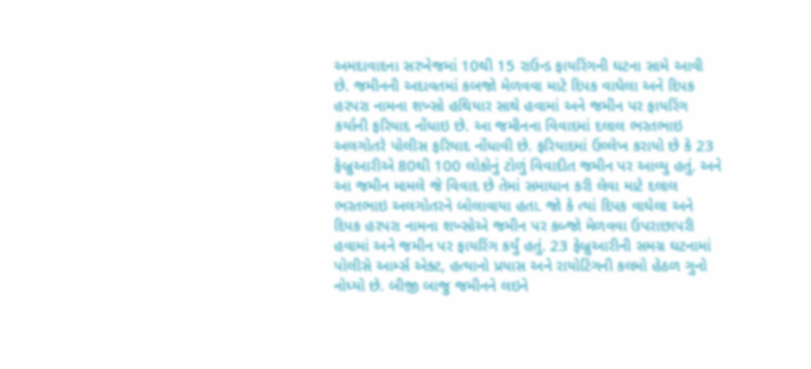અમદાવાદના સરખેજમાં 10થી 15 રાઉન્ડ ફાયરિંગની ઘટના સામે આવી છે. જમીનની અદાવતમાં કબજો મેળવવા માટે દિપક વાઘેલા અને દિપક હરપરા નામના શખ્સો હથિયાર સાથે હવામાં અને જમીન પર ફાયરિંગ કર્યાની ફરિયાદ નોંધાઇ છે. આ જમીનના વિવાદમાં દલાલ ભરતભાઇ અલગોતરે પોલીસ ફરિયાદ નોંધાવી છે. ફરિયાદમાં ઉલ્લેખ કરાયો છે કે 23 ફેબ્રુઆરીએ 80થી 100 લોકોનું ટોળું વિવાદીત જમીન પર આવ્યુ હતું. અને આ જમીન મામલે જે વિવાદ છે તેમાં સમાધાન કરી લેવા માટે દલાલ ભરતભાઇ અલગોતરને બોલાવાયા હતા. જો કે ત્યાં દિપક વાઘેલા અને દિપક હરપરા નામના શખ્સોએ જમીન પર કબ્જો મેળવવા ઉપરાછાપરી હવામાં અને જમીન પર ફાયરિંગ કર્યું હતું. 23 ફેબ્રુઆરીની સમગ્ર ઘટનામાં પોલીસે આર્મ્સ એક્ટ, હત્યાનો પ્રયાસ અને રાયોટિંગની કલમો હેઠળ ગુનો નોધ્યો છે. બીજી બાજુ જમીનને લઇને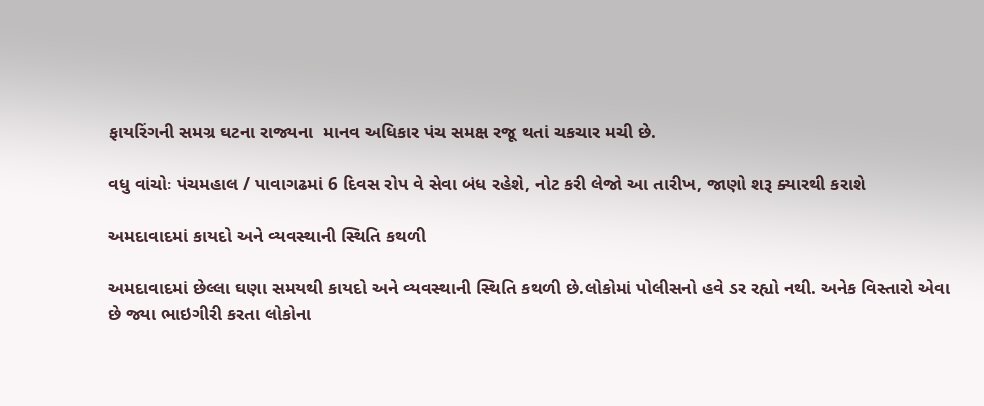ફાયરિંગની સમગ્ર ઘટના રાજ્યના  માનવ અધિકાર પંચ સમક્ષ રજૂ થતાં ચકચાર મચી છે.

વધુ વાંચોઃ પંચમહાલ / પાવાગઢમાં 6 દિવસ રોપ વે સેવા બંધ રહેશે, નોટ કરી લેજો આ તારીખ, જાણો શરૂ ક્યારથી કરાશે

અમદાવાદમાં કાયદો અને વ્યવસ્થાની સ્થિતિ કથળી

અમદાવાદમાં છેલ્લા ઘણા સમયથી કાયદો અને વ્યવસ્થાની સ્થિતિ કથળી છે.લોકોમાં પોલીસનો હવે ડર રહ્યો નથી. અનેક વિસ્તારો એવા છે જ્યા ભાઇગીરી કરતા લોકોના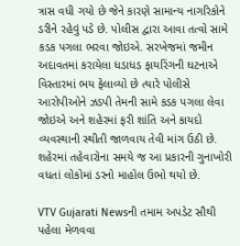ત્રાસ વધી ગયો છે જેને કારણે સામાન્ય નાગરિકોને ડરીને રહેવું પડે છે. પોલીસ દ્વારા આવા તત્વો સામે કડક પગલા ભરવા જોઇએ. સરખેજમાં જમીન અદાવતમાં કરાયેલા ધડાધડ ફાયરિંગની ઘટનાએ વિસ્તારમાં ભય ફેલાવ્યો છે ત્યારે પોલીસે આરોપીઓને ઝડપી તેમની સામે કડક પગલા લેવા જોઇએ અને શહેરમાં ફરી શાંતિ અને કાયદો વ્યવસ્થાની સ્થીતી જાળવાય તેવી માંગ ઉઠી છે. શહેરમાં તહેવારોના સમયે જ આ પ્રકારની ગુનાખોરી વધતાં લોકોમાં ડરનો માહોલ ઉભો થયો છે.

VTV Gujarati Newsની તમામ અપડેટ સૌથી પહેલા મેળવવા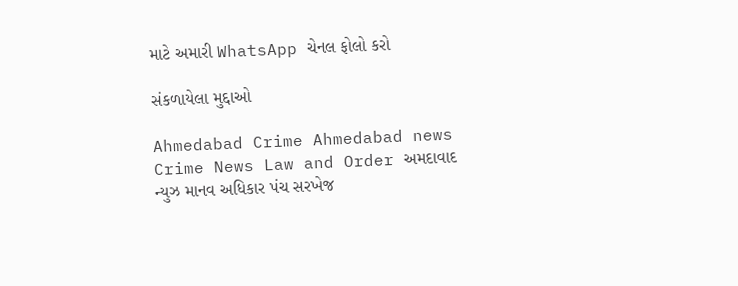માટે અમારી WhatsApp ચેનલ ફોલો કરો

સંકળાયેલા મુદ્દાઓ

Ahmedabad Crime Ahmedabad news Crime News Law and Order અમદાવાદ ન્યુઝ માનવ અધિકાર પંચ સરખેજ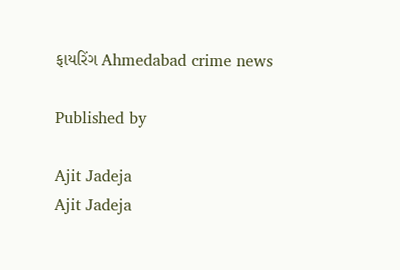ફાયરિંગ Ahmedabad crime news

Published by

Ajit Jadeja
Ajit Jadeja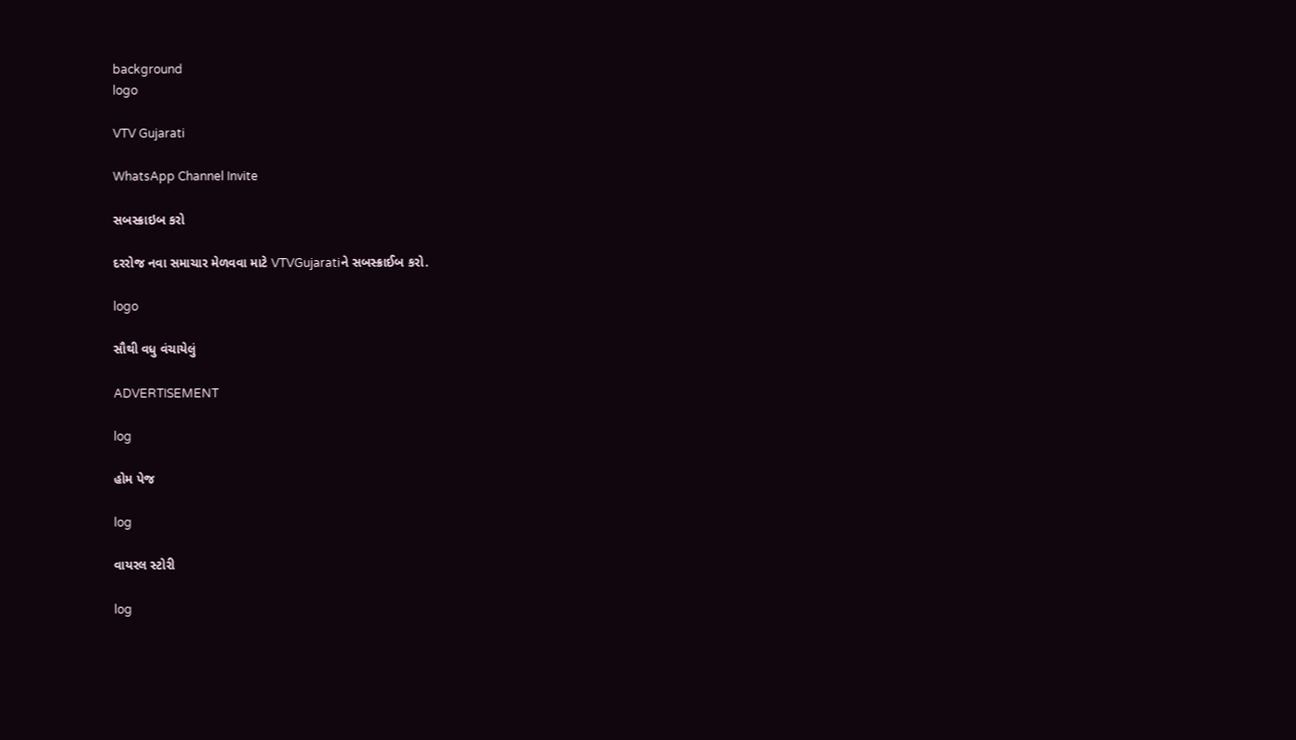background
logo

VTV Gujarati

WhatsApp Channel Invite

સબસ્ક્રાઇબ કરો

દરરોજ નવા સમાચાર મેળવવા માટે VTVGujaratiને સબસ્ક્રાઈબ કરો.

logo

સૌથી વધુ વંચાયેલું

ADVERTISEMENT

log

હોમ પેજ

log

વાયરલ સ્ટોરી

log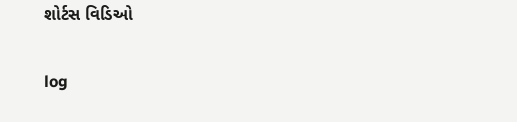શોર્ટસ વિડિઓ

log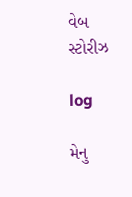વેબ સ્ટોરીઝ

log

મેનુ